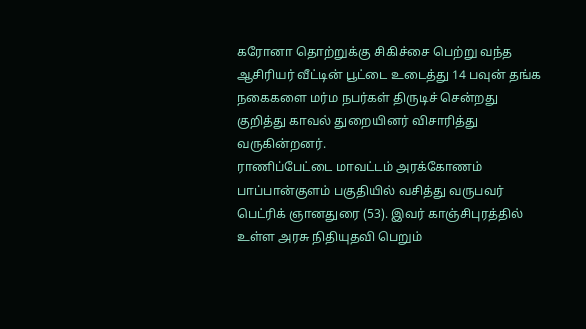கரோனா தொற்றுக்கு சிகிச்சை பெற்று வந்த ஆசிரியர் வீட்டின் பூட்டை உடைத்து 14 பவுன் தங்க நகைகளை மர்ம நபர்கள் திருடிச் சென்றது குறித்து காவல் துறையினர் விசாரித்து வருகின்றனர்.
ராணிப்பேட்டை மாவட்டம் அரக்கோணம் பாப்பான்குளம் பகுதியில் வசித்து வருபவர் பெட்ரிக் ஞானதுரை (53). இவர் காஞ்சிபுரத்தில் உள்ள அரசு நிதியுதவி பெறும்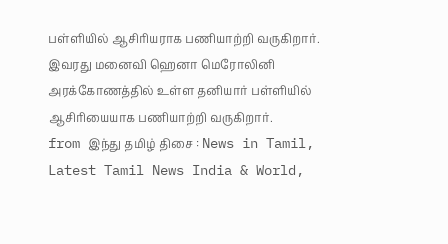பள்ளியில் ஆசிரியராக பணியாற்றி வருகிறார். இவரது மனைவி ஹெனா மெரோலினி அரக்கோணத்தில் உள்ள தனியார் பள்ளியில் ஆசிரியையாக பணியாற்றி வருகிறார்.
from இந்து தமிழ் திசை : News in Tamil, Latest Tamil News India & World,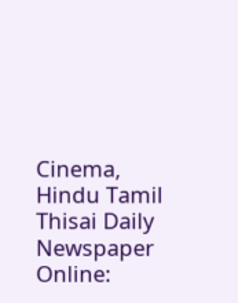Cinema, Hindu Tamil Thisai Daily Newspaper Online: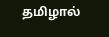தமிழால்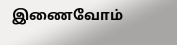இணைவோம்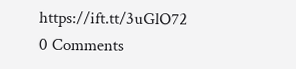https://ift.tt/3uGlO72
0 Comments